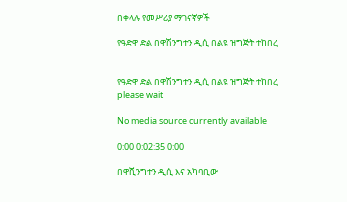በቀላሉ የመሥሪያ ማገናኛዎች

የዓድዋ ድል በዋሽንግተን ዲሲ በልዩ ዝግጅት ተከበረ


የዓድዋ ድል በዋሽንግተን ዲሲ በልዩ ዝግጅት ተከበረ
please wait

No media source currently available

0:00 0:02:35 0:00

በዋሺንግተን ዲሲ እና አካባቢው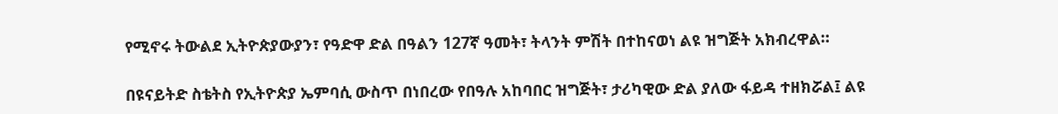የሚኖሩ ትውልደ ኢትዮጵያውያን፣ የዓድዋ ድል በዓልን 127ኛ ዓመት፣ ትላንት ምሽት በተከናወነ ልዩ ዝግጅት አክብረዋል።

በዩናይትድ ስቴትስ የኢትዮጵያ ኤምባሲ ውስጥ በነበረው የበዓሉ አከባበር ዝግጅት፣ ታሪካዊው ድል ያለው ፋይዳ ተዘክሯል፤ ልዩ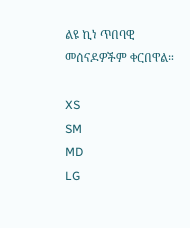ልዩ ኪነ ጥበባዊ መሰናዶዎችም ቀርበዋል።

XS
SM
MD
LG